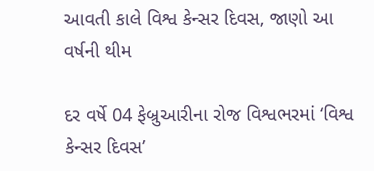આવતી કાલે વિશ્વ કેન્સર દિવસ, જાણો આ વર્ષની થીમ

દર વર્ષે 04 ફેબ્રુઆરીના રોજ વિશ્વભરમાં ‘વિશ્વ કેન્સર દિવસ’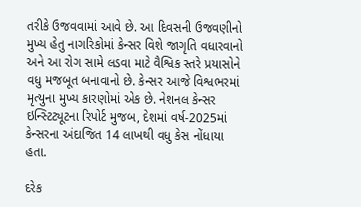તરીકે ઉજવવામાં આવે છે. આ દિવસની ઉજવણીનો મુખ્ય હેતુ નાગરિકોમાં કેન્સર વિશે જાગૃતિ વધારવાનો અને આ રોગ સામે લડવા માટે વૈશ્વિક સ્તરે પ્રયાસોને વધુ મજબૂત બનાવાનો છે. કેન્સર આજે વિશ્વભરમાં મૃત્યુના મુખ્ય કારણોમાં એક છે. નેશનલ કેન્સર ઇન્સ્ટિટ્યૂટના રિપોર્ટ મુજબ, દેશમાં વર્ષ-2025માં કેન્સરના અંદાજિત 14 લાખથી વધુ કેસ નોંધાયા હતા.

દરેક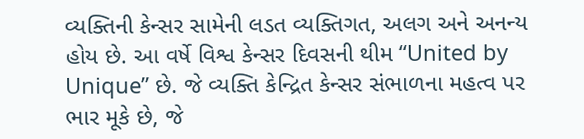વ્યક્તિની કેન્સર સામેની લડત વ્યક્તિગત, અલગ અને અનન્ય હોય છે. આ વર્ષે વિશ્વ કેન્સર દિવસની થીમ “United by Unique” છે. જે વ્યક્તિ કેન્દ્રિત કેન્સર સંભાળના મહત્વ પર ભાર મૂકે છે, જે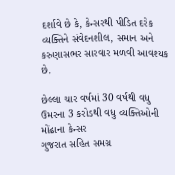દર્શાવે છે કે, કેન્સરથી પીડિત દરેક વ્યક્તિને સંવેદનશીલ, સમાન અને કરુણાસભર સારવાર મળવી આવશ્યક છે.

છેલ્લા ચાર વર્ષમાં 30 વર્ષથી વધુ ઉમરના 3 કરોડથી વધુ વ્યક્તિઓની મોંઢાના કેન્સર
ગુજરાત સહિત સમગ્ર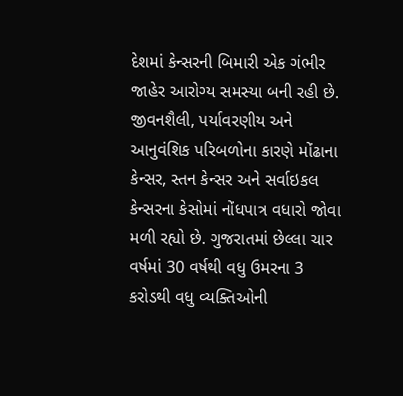દેશમાં કેન્સરની બિમારી એક ગંભીર જાહેર આરોગ્ય સમસ્યા બની રહી છે. જીવનશૈલી, પર્યાવરણીય અને આનુવંશિક પરિબળોના કારણે મોંઢાના કેન્સર, સ્તન કેન્સર અને સર્વાઇકલ કેન્સરના કેસોમાં નોંધપાત્ર વધારો જોવા મળી રહ્યો છે. ગુજરાતમાં છેલ્લા ચાર વર્ષમાં 30 વર્ષથી વધુ ઉમરના 3 કરોડથી વધુ વ્યક્તિઓની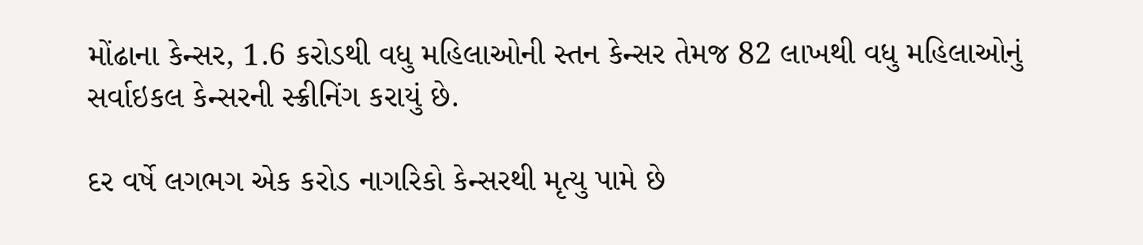મોંઢાના કેન્સર, 1.6 કરોડથી વધુ મહિલાઓની સ્તન કેન્સર તેમજ 82 લાખથી વધુ મહિલાઓનું સર્વાઇકલ કેન્સરની સ્ક્રીનિંગ કરાયું છે.

દર વર્ષે લગભગ એક કરોડ નાગરિકો કેન્સરથી મૃત્યુ પામે છે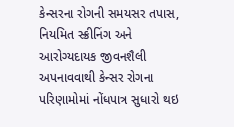કેન્સરના રોગની સમયસર તપાસ, નિયમિત સ્ક્રીનિંગ અને આરોગ્યદાયક જીવનશૈલી અપનાવવાથી કેન્સર રોગના પરિણામોમાં નોંધપાત્ર સુધારો થઇ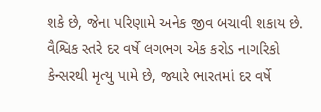શકે છે, જેના પરિણામે અનેક જીવ બચાવી શકાય છે. વૈશ્વિક સ્તરે દર વર્ષે લગભગ એક કરોડ નાગરિકો કેન્સરથી મૃત્યુ પામે છે, જ્યારે ભારતમાં દર વર્ષે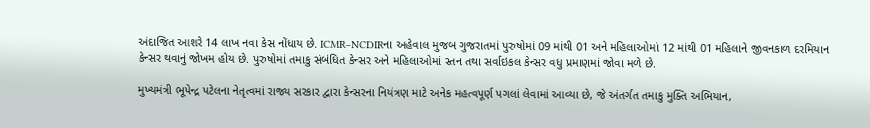અંદાજિત આશરે 14 લાખ નવા કેસ નોંધાય છે. ICMR–NCDIRના અહેવાલ મુજબ ગુજરાતમાં પુરુષોમાં 09 માંથી 01 અને મહિલાઓમાં 12 માંથી 01 મહિલાને જીવનકાળ દરમિયાન કેન્સર થવાનું જોખમ હોય છે. પુરુષોમાં તમાકુ સંબંધિત કેન્સર અને મહિલાઓમાં સ્તન તથા સર્વાઇકલ કેન્સર વધુ પ્રમાણમાં જોવા મળે છે.

મુખ્યમંત્રી ભૂપેન્દ્ર પટેલના નેતૃત્વમાં રાજ્ય સરકાર દ્વારા કેન્સરના નિયંત્રણ માટે અનેક મહત્વપૂર્ણ પગલાં લેવામાં આવ્યા છે, જે અંતર્ગત તમાકુ મુક્તિ અભિયાન,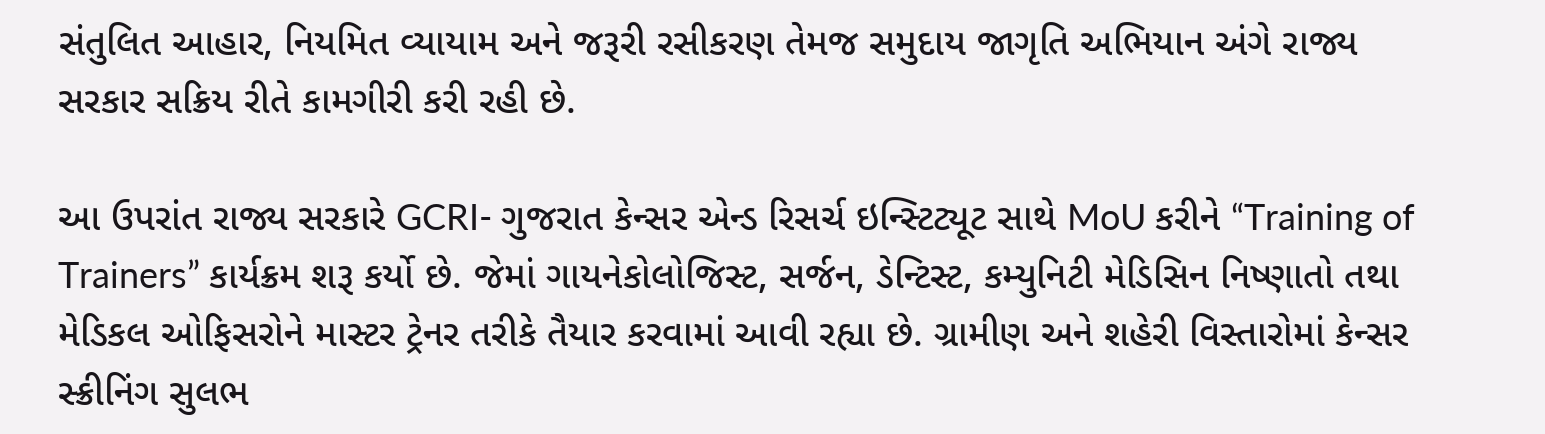સંતુલિત આહાર, નિયમિત વ્યાયામ અને જરૂરી રસીકરણ તેમજ સમુદાય જાગૃતિ અભિયાન અંગે રાજ્ય સરકાર સક્રિય રીતે કામગીરી કરી રહી છે.

આ ઉપરાંત રાજ્ય સરકારે GCRI- ગુજરાત કેન્સર એન્ડ રિસર્ચ ઇન્સ્ટિટ્યૂટ સાથે MoU કરીને “Training of Trainers” કાર્યક્રમ શરૂ કર્યો છે. જેમાં ગાયનેકોલોજિસ્ટ, સર્જન, ડેન્ટિસ્ટ, કમ્યુનિટી મેડિસિન નિષ્ણાતો તથા મેડિકલ ઓફિસરોને માસ્ટર ટ્રેનર તરીકે તૈયાર કરવામાં આવી રહ્યા છે. ગ્રામીણ અને શહેરી વિસ્તારોમાં કેન્સર સ્ક્રીનિંગ સુલભ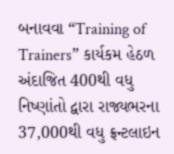બનાવવા “Training of Trainers” કાર્યકમ હેઠળ અંદાજિત 400થી વધુ નિષ્ણાંતો દ્વારા રાજ્યભરના 37,000થી વધુ ફ્રન્ટલાઇન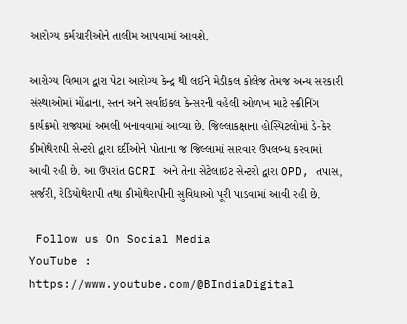આરોગ્ય કર્મચારીઓને તાલીમ આપવામાં આવશે.

આરોગ્ય વિભાગ દ્વારા પેટા આરોગ્ય કેન્દ્ર થી લઈને મેડીકલ કોલેજ તેમજ અન્ય સરકારી સંસ્થાઓમાં મોંઢાના, સ્તન અને સર્વાઇકલ કેન્સરની વહેલી ઓળખ માટે સ્ક્રીનિંગ કાર્યક્રમો રાજ્યમાં અમલી બનાવવામાં આવ્યા છે. જિલ્લાકક્ષાના હોસ્પિટલોમાં ડે-કેર કીમોથેરાપી સેન્ટરો દ્વારા દર્દીઓને પોતાના જ જિલ્લામાં સારવાર ઉપલબ્ધ કરવામાં આવી રહી છે. આ ઉપરાંત GCRI અને તેના સેટેલાઇટ સેન્ટરો દ્વારા OPD, તપાસ, સર્જરી, રેડિયોથેરાપી તથા કીમોથેરાપીની સુવિધાઓ પૂરી પાડવામાં આવી રહી છે.

 Follow us On Social Media
YouTube : https://www.youtube.com/@BIndiaDigital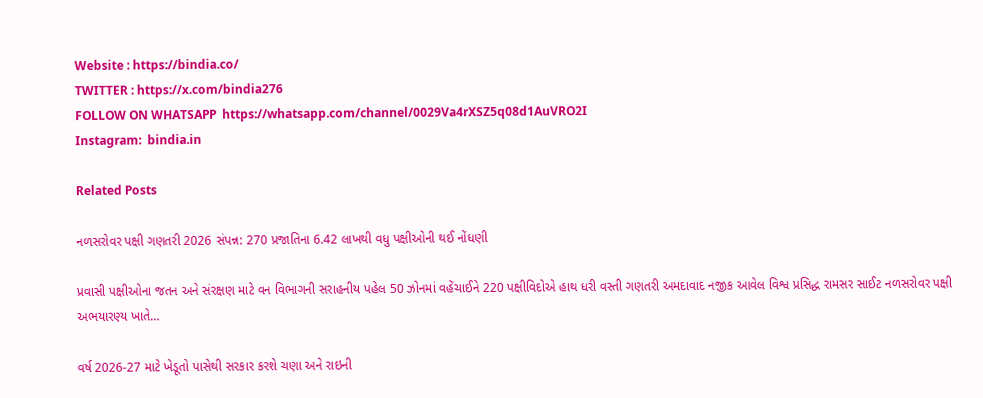Website : https://bindia.co/
TWITTER : https://x.com/bindia276
FOLLOW ON WHATSAPP  https://whatsapp.com/channel/0029Va4rXSZ5q08d1AuVRO2I
Instagram:  bindia.in

Related Posts

નળસરોવર પક્ષી ગણતરી 2026 સંપન્ન: 270 પ્રજાતિના 6.42 લાખથી વધુ પક્ષીઓની થઈ નોંધણી

પ્રવાસી પક્ષીઓના જતન અને સંરક્ષણ માટે વન વિભાગની સરાહનીય પહેલ 50 ઝોનમાં વહેંચાઈને 220 પક્ષીવિદોએ હાથ ધરી વસ્તી ગણતરી અમદાવાદ નજીક આવેલ વિશ્વ પ્રસિદ્ધ રામસર સાઈટ નળસરોવર પક્ષી અભયારણ્ય ખાતે…

વર્ષ 2026-27 માટે ખેડૂતો પાસેથી સરકાર કરશે ચણા અને રાઇની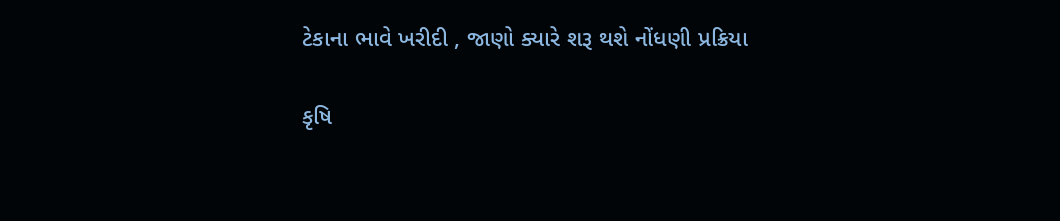ટેકાના ભાવે ખરીદી , જાણો ક્યારે શરૂ થશે નોંધણી પ્રક્રિયા

કૃષિ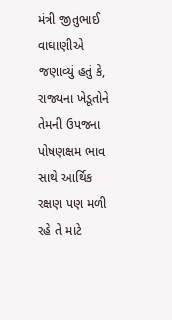મંત્રી જીતુભાઈ વાઘાણીએ જણાવ્યું હતું કે, રાજ્યના ખેડૂતોને તેમની ઉપજના પોષણક્ષમ ભાવ સાથે આર્થિક રક્ષણ પણ મળી રહે તે માટે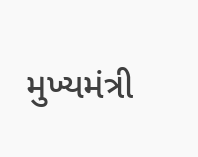મુખ્યમંત્રી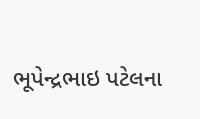ભૂપેન્દ્રભાઇ પટેલના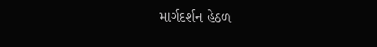માર્ગદર્શન હેઠળ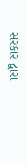સરકાર દ્વારા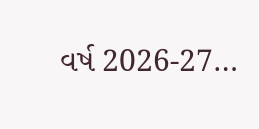વર્ષ 2026-27…